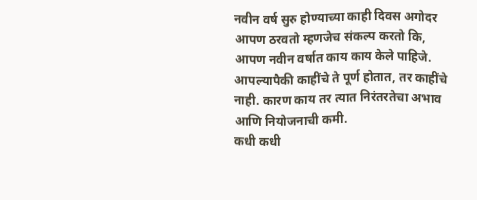नवीन वर्ष सुरु होण्याच्या काही दिवस अगोदर आपण ठरवतो म्हणजेच संकल्प करतो कि, आपण नवीन वर्षात काय काय केले पाहिजे. आपल्यापैकी काहींचे ते पूर्ण होतात, तर काहींचे नाही. कारण काय तर त्यात निरंतरतेचा अभाव आणि नियोजनाची कमी.
कधी कधी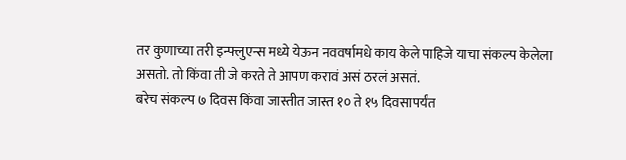तर कुणाच्या तरी इन्फ्लुएन्स मध्ये येऊन नववर्षामधे काय केले पाहिजे याचा संकल्प केलेला असतो. तो किंवा ती जे करते ते आपण करावं असं ठरलं असतं.
बरेच संकल्प ७ दिवस किंवा जास्तीत जास्त १० ते १५ दिवसापर्यंत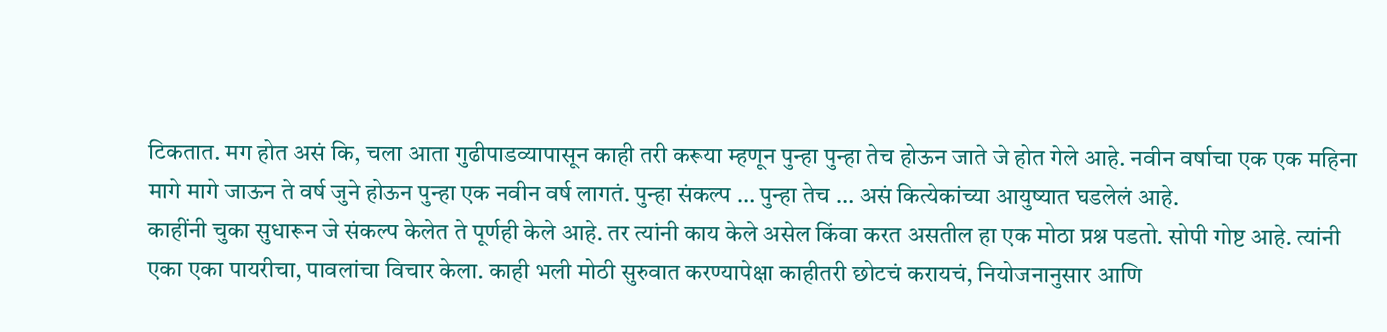टिकतात. मग होत असं कि, चला आता गुढीपाडव्यापासून काही तरी करूया म्हणून पुन्हा पुन्हा तेच होऊन जाते जे होत गेले आहे. नवीन वर्षाचा एक एक महिना मागे मागे जाऊन ते वर्ष जुने होऊन पुन्हा एक नवीन वर्ष लागतं. पुन्हा संकल्प … पुन्हा तेच … असं कित्येकांच्या आयुष्यात घडलेलं आहे.
काहींनी चुका सुधारून जे संकल्प केलेत ते पूर्णही केले आहे. तर त्यांनी काय केले असेल किंवा करत असतील हा एक मोठा प्रश्न पडतो. सोपी गोष्ट आहे. त्यांनी एका एका पायरीचा, पावलांचा विचार केला. काही भली मोठी सुरुवात करण्यापेक्षा काहीतरी छोटचं करायचं, नियोजनानुसार आणि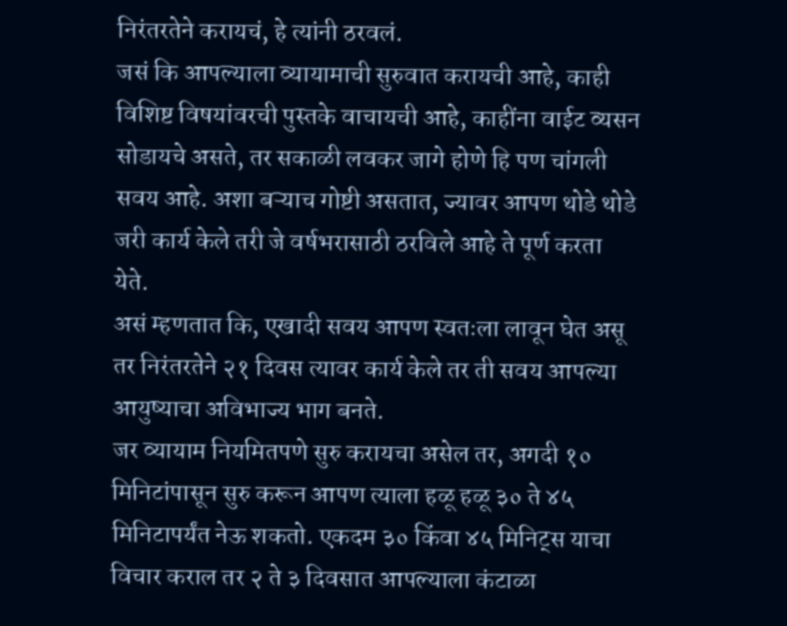निरंतरतेने करायचं, हे त्यांनी ठरवलं.
जसं कि आपल्याला व्यायामाची सुरुवात करायची आहे, काही विशिष्ट विषयांवरची पुस्तके वाचायची आहे, काहींना वाईट व्यसन सोडायचे असते, तर सकाळी लवकर जागे होणे हि पण चांगली सवय आहे. अशा बऱ्याच गोष्टी असतात, ज्यावर आपण थोडे थोडे जरी कार्य केले तरी जे वर्षभरासाठी ठरविले आहे ते पूर्ण करता येते.
असं म्हणतात कि, एखादी सवय आपण स्वतःला लावून घेत असू तर निरंतरतेने २१ दिवस त्यावर कार्य केले तर ती सवय आपल्या आयुष्याचा अविभाज्य भाग बनते.
जर व्यायाम नियमितपणे सुरु करायचा असेल तर, अगदी १० मिनिटांपासून सुरु करून आपण त्याला हळू हळू ३० ते ४५ मिनिटापर्यंत नेऊ शकतो. एकदम ३० किंवा ४५ मिनिट्स याचा विचार कराल तर २ ते ३ दिवसात आपल्याला कंटाळा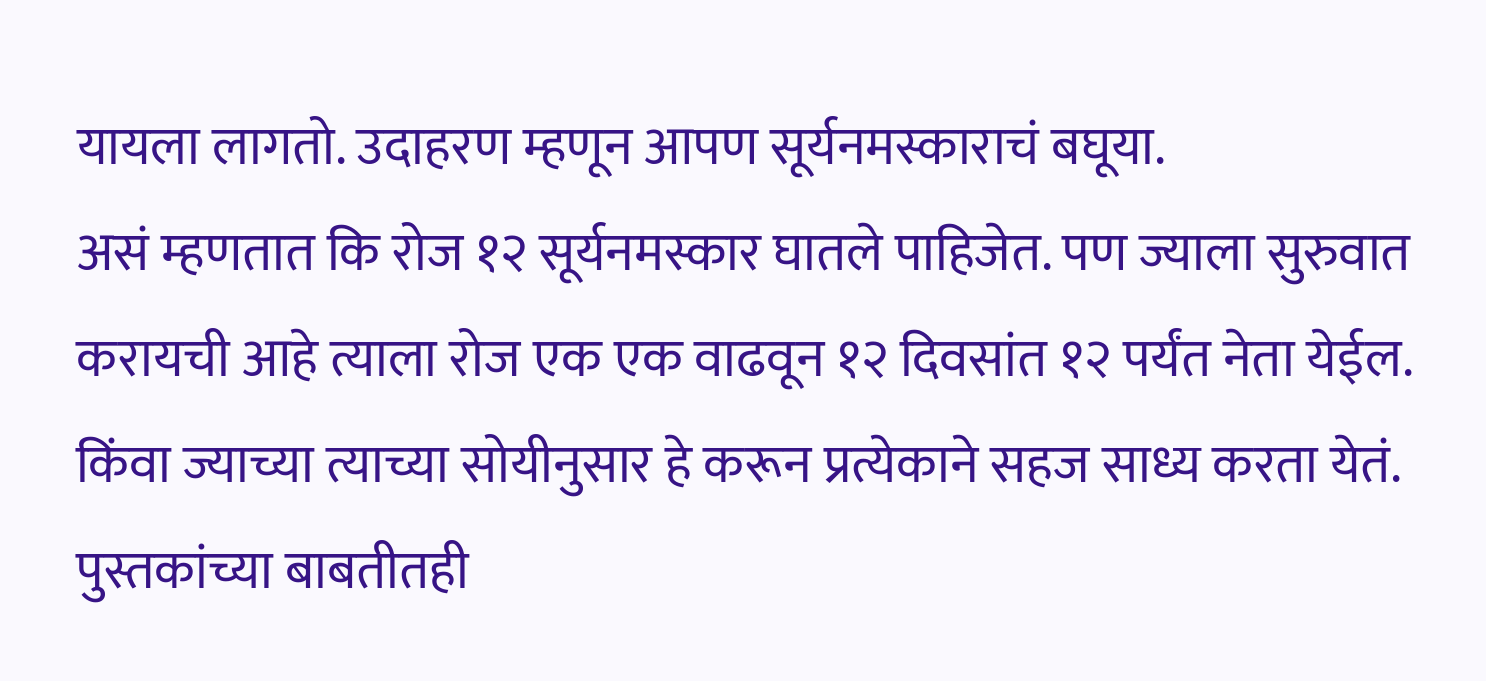यायला लागतो. उदाहरण म्हणून आपण सूर्यनमस्काराचं बघूया.
असं म्हणतात कि रोज १२ सूर्यनमस्कार घातले पाहिजेत. पण ज्याला सुरुवात करायची आहे त्याला रोज एक एक वाढवून १२ दिवसांत १२ पर्यंत नेता येईल. किंवा ज्याच्या त्याच्या सोयीनुसार हे करून प्रत्येकाने सहज साध्य करता येतं.
पुस्तकांच्या बाबतीतही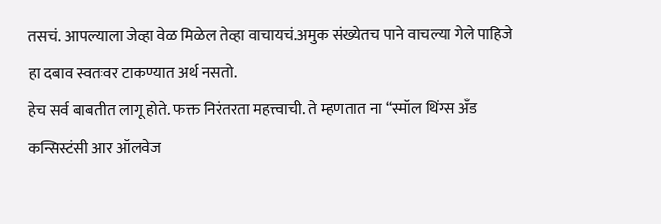तसचं. आपल्याला जेव्हा वेळ मिळेल तेव्हा वाचायचं.अमुक संख्येतच पाने वाचल्या गेले पाहिजे हा दबाव स्वतःवर टाकण्यात अर्थ नसतो.
हेच सर्व बाबतीत लागू होते. फक्त निरंतरता महत्त्वाची. ते म्हणतात ना “स्मॉल थिंग्स अँड कन्सिस्टंसी आर ऑलवेज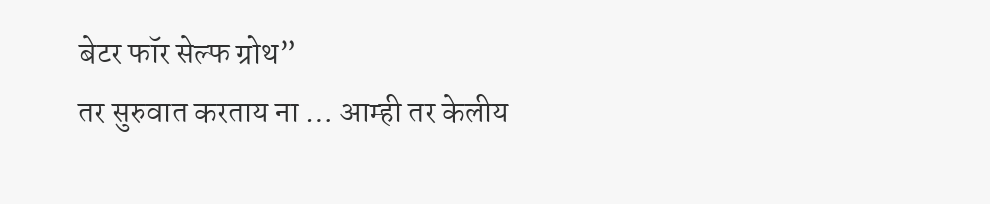बेटर फॉर सेल्फ ग्रोथ”
तर सुरुवात करताय ना … आम्ही तर केलीय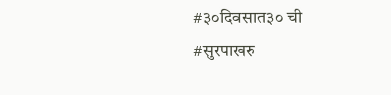#३०दिवसात३० ची
#सुरपाखरु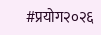#प्रयोग२०२६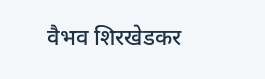वैभव शिरखेडकर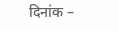दिनांक –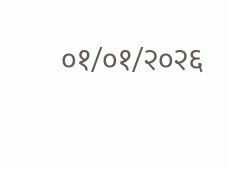०१/०१/२०२६